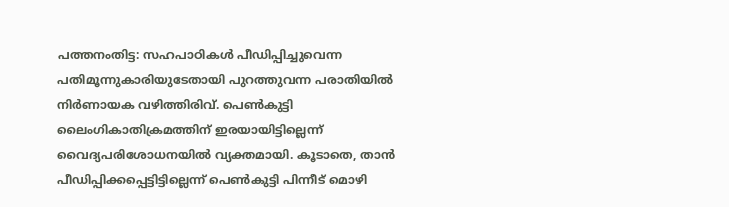പത്തനംതിട്ട: സഹപാഠികൾ പീഡിപ്പിച്ചുവെന്ന പതിമൂന്നുകാരിയുടേതായി പുറത്തുവന്ന പരാതിയിൽ നിർണായക വഴിത്തിരിവ്. പെൺകുട്ടി ലൈംഗികാതിക്രമത്തിന് ഇരയായിട്ടില്ലെന്ന് വൈദ്യപരിശോധനയിൽ വ്യക്തമായി. കൂടാതെ, താൻ പീഡിപ്പിക്കപ്പെട്ടിട്ടില്ലെന്ന് പെൺകുട്ടി പിന്നീട് മൊഴി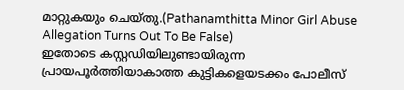മാറ്റുകയും ചെയ്തു.(Pathanamthitta Minor Girl Abuse Allegation Turns Out To Be False)
ഇതോടെ കസ്റ്റഡിയിലുണ്ടായിരുന്ന പ്രായപൂർത്തിയാകാത്ത കുട്ടികളെയടക്കം പോലീസ്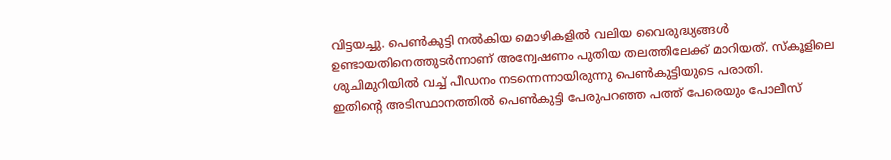വിട്ടയച്ചു. പെൺകുട്ടി നൽകിയ മൊഴികളിൽ വലിയ വൈരുദ്ധ്യങ്ങൾ ഉണ്ടായതിനെത്തുടർന്നാണ് അന്വേഷണം പുതിയ തലത്തിലേക്ക് മാറിയത്. സ്കൂളിലെ ശുചിമുറിയിൽ വച്ച് പീഡനം നടന്നെന്നായിരുന്നു പെൺകുട്ടിയുടെ പരാതി.
ഇതിന്റെ അടിസ്ഥാനത്തിൽ പെൺകുട്ടി പേരുപറഞ്ഞ പത്ത് പേരെയും പോലീസ്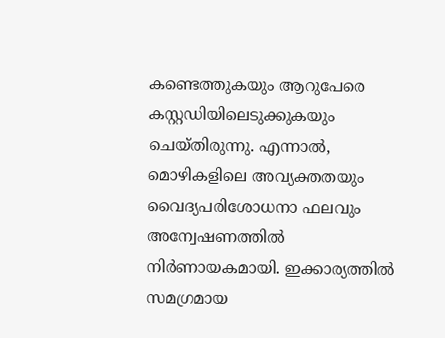കണ്ടെത്തുകയും ആറുപേരെ കസ്റ്റഡിയിലെടുക്കുകയും ചെയ്തിരുന്നു. എന്നാൽ, മൊഴികളിലെ അവ്യക്തതയും വൈദ്യപരിശോധനാ ഫലവും അന്വേഷണത്തിൽ നിർണായകമായി. ഇക്കാര്യത്തിൽ സമഗ്രമായ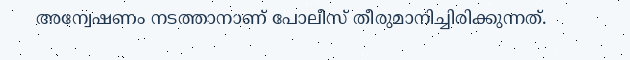അന്വേഷണം നടത്താനാണ് പോലീസ് തീരുമാനിച്ചിരിക്കുന്നത്.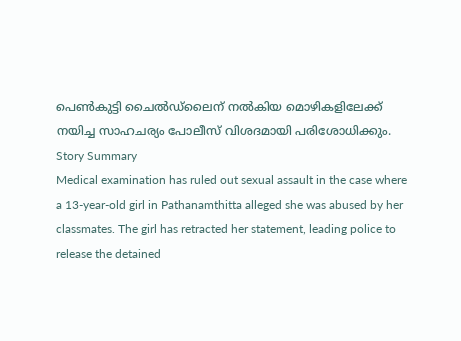പെൺകുട്ടി ചൈൽഡ്ലൈന് നൽകിയ മൊഴികളിലേക്ക് നയിച്ച സാഹചര്യം പോലീസ് വിശദമായി പരിശോധിക്കും.
Story Summary
Medical examination has ruled out sexual assault in the case where a 13-year-old girl in Pathanamthitta alleged she was abused by her classmates. The girl has retracted her statement, leading police to release the detained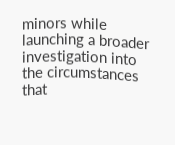minors while launching a broader investigation into the circumstances that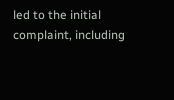led to the initial complaint, including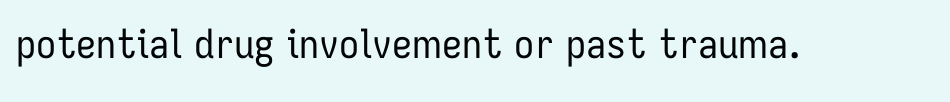potential drug involvement or past trauma.